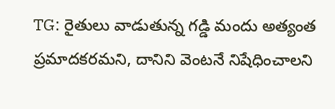TG: రైతులు వాడుతున్న గడ్డి మందు అత్యంత ప్రమాదకరమని, దానిని వెంటనే నిషేధించాలని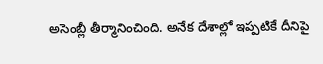అసెంబ్లీ తీర్మానించింది. అనేక దేశాల్లో ఇప్పటికే దీనిపై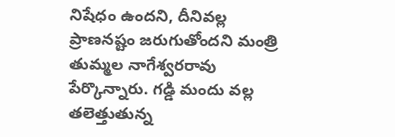నిషేధం ఉందని, దీనివల్ల ప్రాణనష్టం జరుగుతోందని మంత్రి తుమ్మల నాగేశ్వరరావు పేర్కొన్నారు. గడ్డి మందు వల్ల తలెత్తుతున్న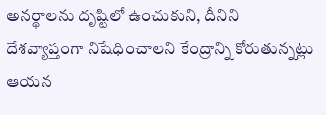అనర్థాలను దృష్టిలో ఉంచుకుని, దీనిని దేశవ్యాప్తంగా నిషేధించాలని కేంద్రాన్ని కోరుతున్నట్లు ఆయన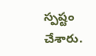స్పష్టం చేశారు.